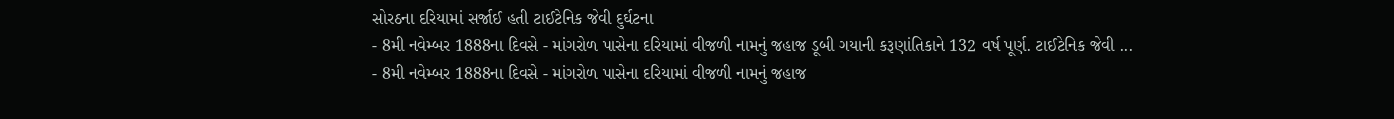સોરઠના દરિયામાં સર્જાઈ હતી ટાઈટેનિક જેવી દુર્ઘટના
- 8મી નવેમ્બર 1888ના દિવસે - માંગરોળ પાસેના દરિયામાં વીજળી નામનું જહાજ ડૂબી ગયાની કરૂણાંતિકાને 132 વર્ષ પૂર્ણ. ટાઈટેનિક જેવી ...
- 8મી નવેમ્બર 1888ના દિવસે - માંગરોળ પાસેના દરિયામાં વીજળી નામનું જહાજ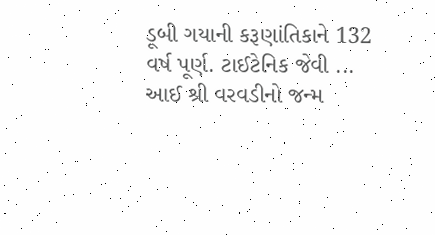ડૂબી ગયાની કરૂણાંતિકાને 132 વર્ષ પૂર્ણ. ટાઈટેનિક જેવી ...
આઈ શ્રી વરવડીનો જન્મ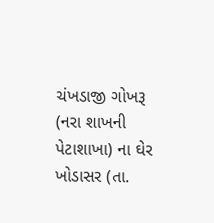ચંખડાજી ગોખરૂ (નરા શાખની પેટાશાખા) ના ઘેર ખોડાસર (તા.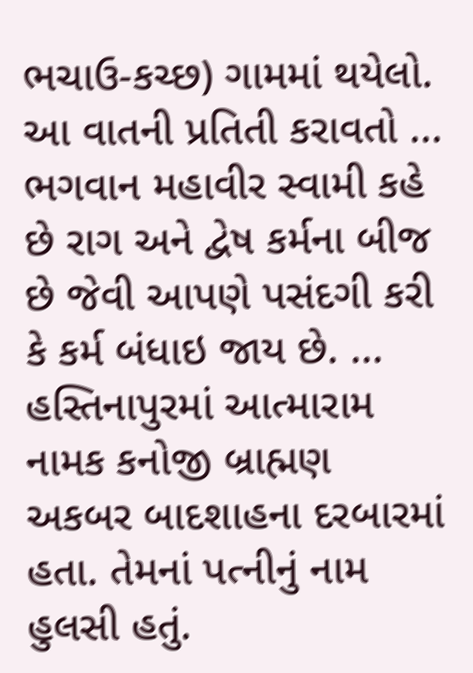ભચાઉ-કચ્છ) ગામમાં થયેલો. આ વાતની પ્રતિતી કરાવતો ...
ભગવાન મહાવીર સ્વામી કહે છે રાગ અને દ્વેષ કર્મના બીજ છે જેવી આપણે પસંદગી કરી કે કર્મ બંધાઇ જાય છે. ...
હસ્તિનાપુરમાં આત્મારામ નામક કનોજી બ્રાહ્મણ અકબર બાદશાહના દરબારમાં હતા. તેમનાં પત્નીનું નામ હુલસી હતું.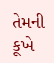તેમની કૂખે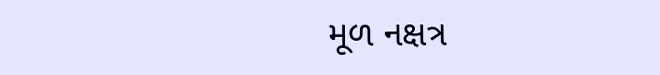મૂળ નક્ષત્ર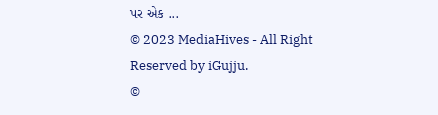પર એક ...
© 2023 MediaHives - All Right Reserved by iGujju.
©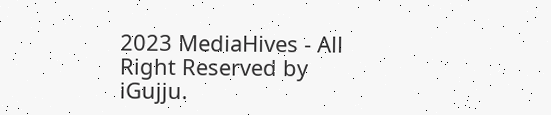2023 MediaHives - All Right Reserved by iGujju.